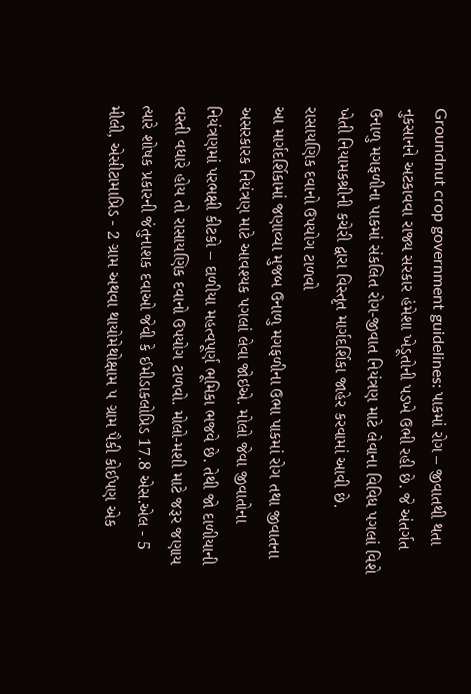Groundnut crop government guidelines: પાકમાં રોગ – જીવાતથી થતા નુકસાનને અટકાવવા રાજ્ય સરકાર હંમેશા ખેડૂતોની પડખે ઉભી રહી છે. જે અંતર્ગત ઉનાળુ મગફળીના પાકમાં સંકલિત રોગ-જીવાત નિયંત્રણ માટે લેવાના વિવિધ પગલાં વિશે ખેતી નિયામકશ્રીની કચેરી દ્વારા વિસ્તૃત માર્ગદર્શિકા જાહેર કરવામાં આવી છે.
રાસાયણિક દવાનો ઉપયોગ ટાળવો
આ માર્ગદર્શિકામાં જણાવ્યા મુજબ ઉનાળુ મગફળીના ઉભા પાકમાં રોગ તથા જીવાતના અસરકારક નિયંત્રણ માટે આવશ્યક પગલાં લેવા જોઇએ. મોલો જેવા જીવાતોના નિયંત્રણમાં પરભક્ષી કીટકો – દાળીયા મહત્વપૂર્ણ ભૂમિકા ભજવે છે. તેથી જો દાળીયાની વસ્તી વધારે હોય તો રાસાયણિક દવાનો ઉપયોગ ટાળવો. મોલો-મશી માટે જરૂર જણાય ત્યારે શોષક પ્રકારની જંતુનાશક દવાઓ જેવી કે ઈમીડાકલોપ્રિડ 17.8 એસ.એલ - 5 મીલી, એસીટામાપ્રિડ - 2 ગ્રામ અથવા થાયોમેથોક્ષામ ૫ ગ્રામ પૈકી કોઈપણ એક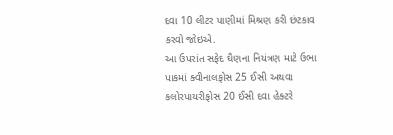દવા 10 લીટર પાણીમાં મિશ્રણ કરી છંટકાવ કરવો જોઇએ.
આ ઉપરાંત સફેદ ઘૈણના નિયંત્રણ માટે ઉભા પાકમાં ક્વીનાલફોસ 25 ઈસી અથવા કલોરપાયરીફોસ 20 ઈસી દવા હેક્ટરે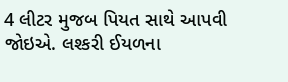4 લીટર મુજબ પિયત સાથે આપવી જોઇએ. લશ્કરી ઈયળના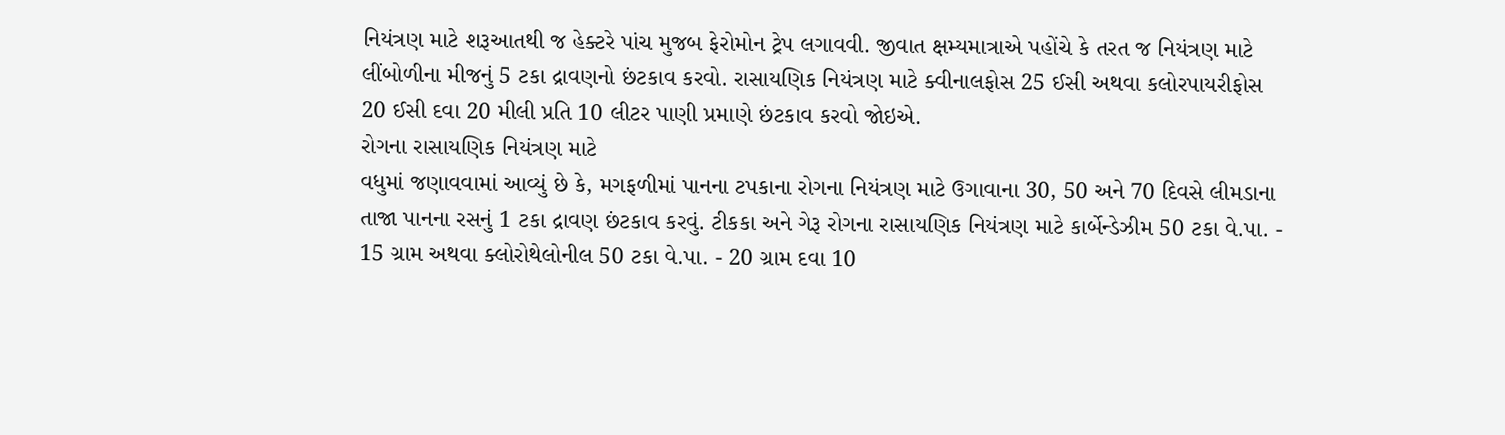નિયંત્રણ માટે શરૂઆતથી જ હેક્ટરે પાંચ મુજબ ફેરોમોન ટ્રેપ લગાવવી. જીવાત ક્ષમ્યમાત્રાએ પહોંચે કે તરત જ નિયંત્રણ માટે લીંબોળીના મીજનું 5 ટકા દ્રાવણનો છંટકાવ કરવો. રાસાયણિક નિયંત્રણ માટે ક્વીનાલફોસ 25 ઈસી અથવા કલોરપાયરીફોસ 20 ઈસી દવા 20 મીલી પ્રતિ 10 લીટર પાણી પ્રમાણે છંટકાવ કરવો જોઇએ.
રોગના રાસાયણિક નિયંત્રણ માટે
વધુમાં જણાવવામાં આવ્યું છે કે, મગફળીમાં પાનના ટપકાના રોગના નિયંત્રણ માટે ઉગાવાના 30, 50 અને 70 દિવસે લીમડાના તાજા પાનના રસનું 1 ટકા દ્રાવણ છંટકાવ કરવું. ટીકકા અને ગેરૂ રોગના રાસાયણિક નિયંત્રણ માટે કાર્બેન્ડેઝીમ 50 ટકા વે.પા. - 15 ગ્રામ અથવા ક્લોરોથેલોનીલ 50 ટકા વે.પા. - 20 ગ્રામ દવા 10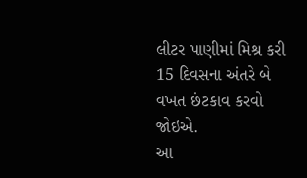લીટર પાણીમાં મિશ્ર કરી 15 દિવસના અંતરે બે વખત છંટકાવ કરવો જોઇએ.
આ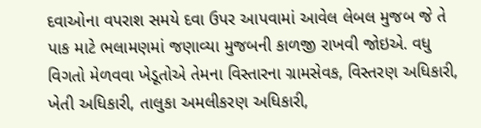દવાઓના વપરાશ સમયે દવા ઉપર આપવામાં આવેલ લેબલ મુજબ જે તે પાક માટે ભલામણમાં જણાવ્યા મુજબની કાળજી રાખવી જોઇએ. વધુ વિગતો મેળવવા ખેડૂતોએ તેમના વિસ્તારના ગ્રામસેવક, વિસ્તરણ અધિકારી, ખેતી અધિકારી, તાલુકા અમલીકરણ અધિકારી,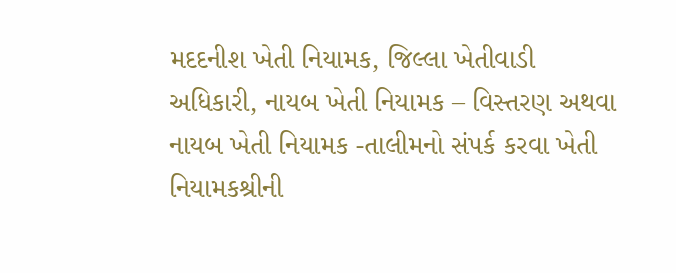મદદનીશ ખેતી નિયામક, જિલ્લા ખેતીવાડી અધિકારી, નાયબ ખેતી નિયામક – વિસ્તરણ અથવા નાયબ ખેતી નિયામક -તાલીમનો સંપર્ક કરવા ખેતી નિયામકશ્રીની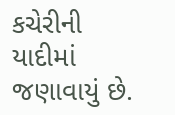કચેરીની યાદીમાં જણાવાયું છે.